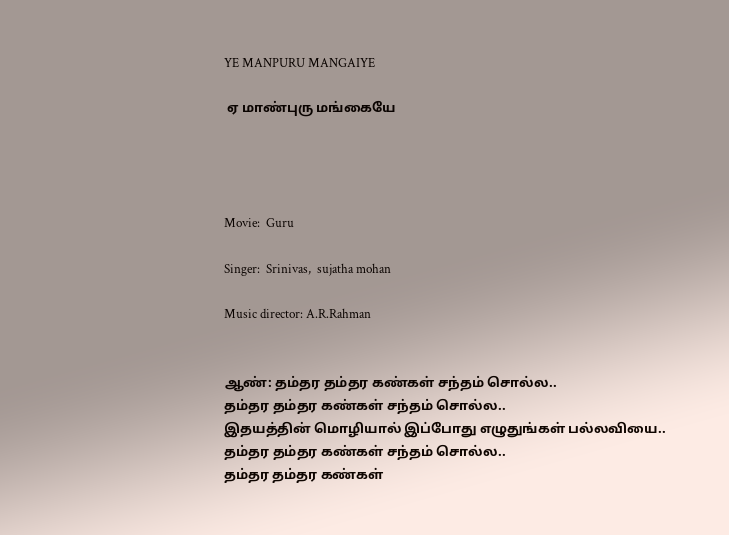YE MANPURU MANGAIYE

 ஏ மாண்புரு மங்கையே




Movie:  Guru

Singer:  Srinivas,  sujatha mohan

Music director: A.R.Rahman


ஆண்: தம்தர தம்தர கண்கள் சந்தம் சொல்ல..
தம்தர தம்தர கண்கள் சந்தம் சொல்ல..
இதயத்தின் மொழியால் இப்போது எழுதுங்கள் பல்லவியை..
தம்தர தம்தர கண்கள் சந்தம் சொல்ல..
தம்தர தம்தர கண்கள்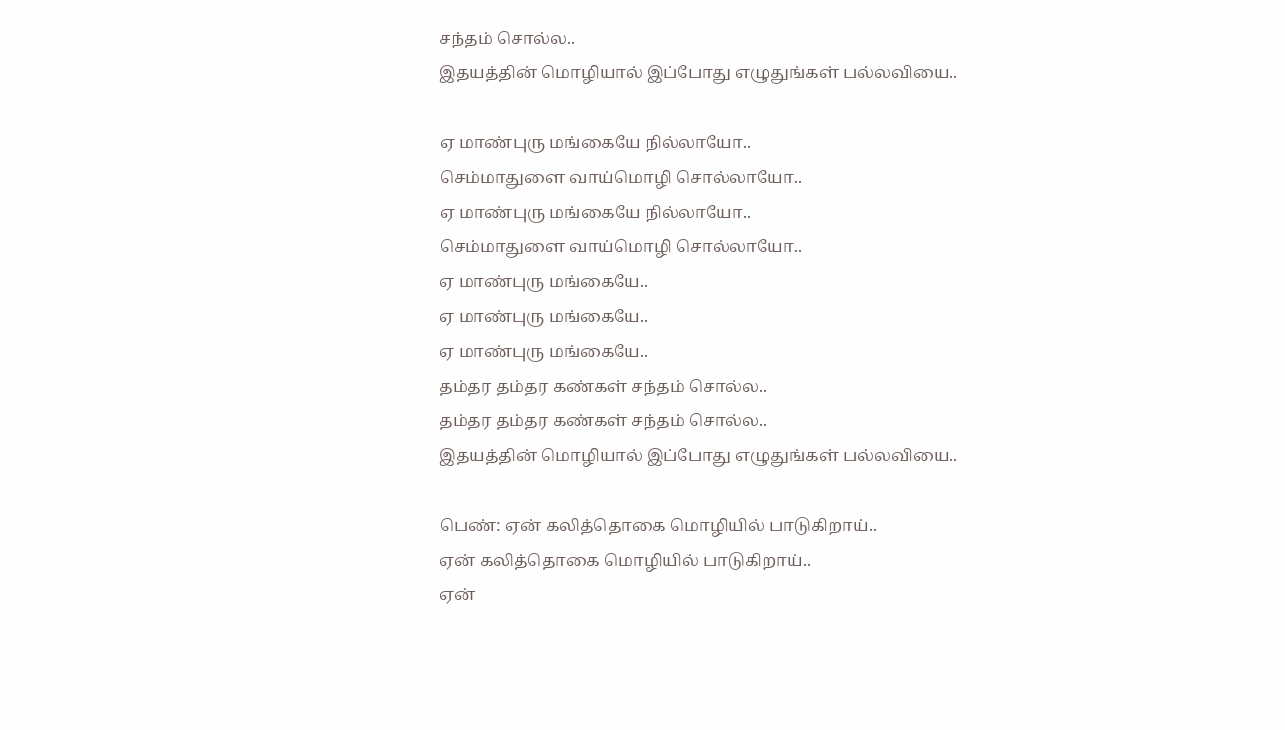சந்தம் சொல்ல..
இதயத்தின் மொழியால் இப்போது எழுதுங்கள் பல்லவியை..

ஏ மாண்புரு மங்கையே நில்லாயோ..
செம்மாதுளை வாய்மொழி சொல்லாயோ..
ஏ மாண்புரு மங்கையே நில்லாயோ..
செம்மாதுளை வாய்மொழி சொல்லாயோ..
ஏ மாண்புரு மங்கையே..
ஏ மாண்புரு மங்கையே..
ஏ மாண்புரு மங்கையே..
தம்தர தம்தர கண்கள் சந்தம் சொல்ல..
தம்தர தம்தர கண்கள் சந்தம் சொல்ல..
இதயத்தின் மொழியால் இப்போது எழுதுங்கள் பல்லவியை..

பெண்: ஏன் கலித்தொகை மொழியில் பாடுகிறாய்..
ஏன் கலித்தொகை மொழியில் பாடுகிறாய்..
ஏன்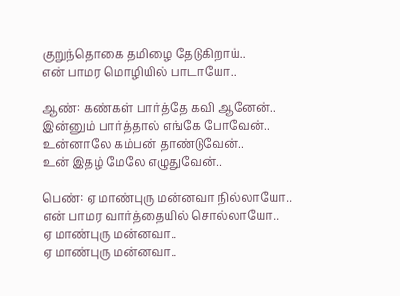குறுந்தொகை தமிழை தேடுகிறாய்..
என் பாமர மொழியில் பாடாயோ..

ஆண்: கண்கள் பார்த்தே கவி ஆனேன்..
இன்னும் பார்த்தால் எங்கே போவேன்..
உன்னாலே கம்பன் தாண்டுவேன்..
உன் இதழ் மேலே எழுதுவேன்..

பெண்: ஏ மாண்புரு மன்னவா நில்லாயோ..
என் பாமர வார்த்தையில் சொல்லாயோ..
ஏ மாண்புரு மன்னவா..
ஏ மாண்புரு மன்னவா..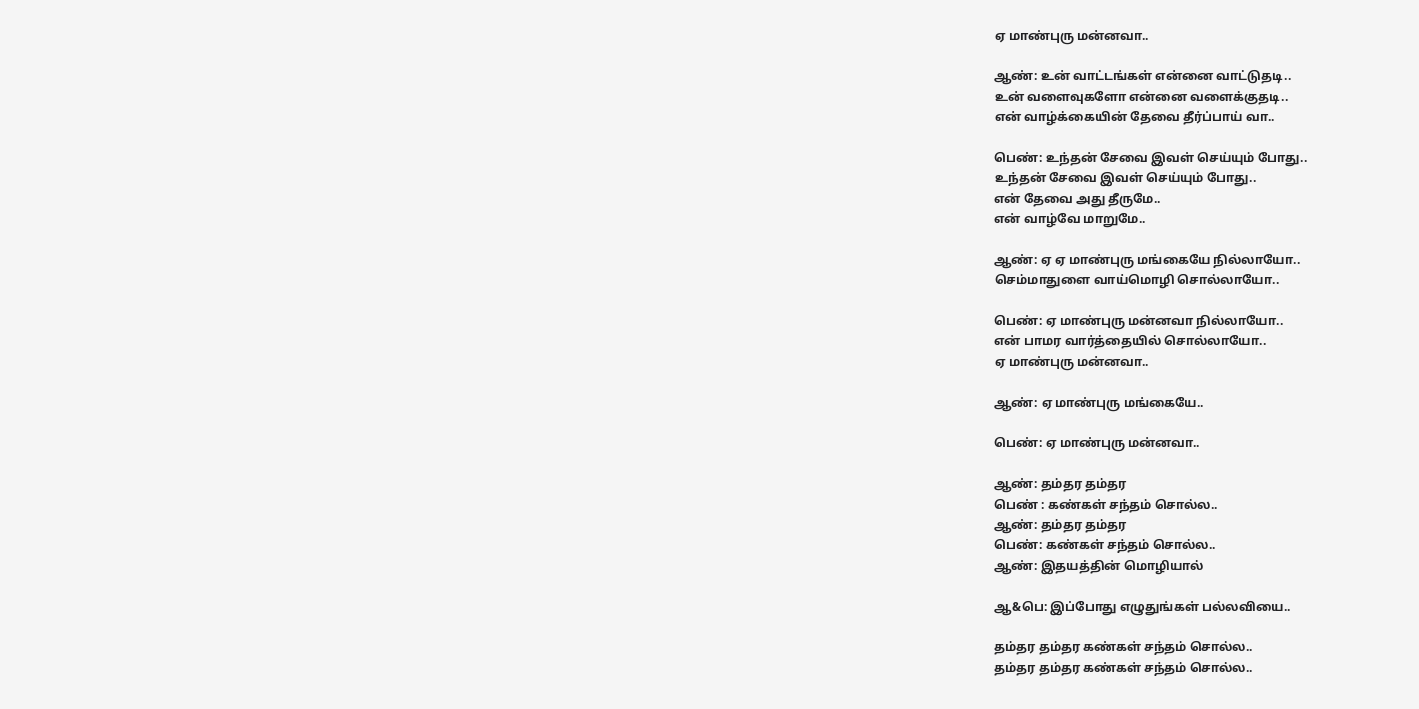ஏ மாண்புரு மன்னவா..

ஆண்: உன் வாட்டங்கள் என்னை வாட்டுதடி..
உன் வளைவுகளோ என்னை வளைக்குதடி..
என் வாழ்க்கையின் தேவை தீர்ப்பாய் வா..

பெண்: உந்தன் சேவை இவள் செய்யும் போது..
உந்தன் சேவை இவள் செய்யும் போது..
என் தேவை அது தீருமே..
என் வாழ்வே மாறுமே..

ஆண்: ஏ ஏ மாண்புரு மங்கையே நில்லாயோ..
செம்மாதுளை வாய்மொழி சொல்லாயோ..

பெண்: ஏ மாண்புரு மன்னவா நில்லாயோ..
என் பாமர வார்த்தையில் சொல்லாயோ..
ஏ மாண்புரு மன்னவா..

ஆண்: ஏ மாண்புரு மங்கையே..

பெண்: ஏ மாண்புரு மன்னவா..

ஆண்: தம்தர தம்தர
பெண் : கண்கள் சந்தம் சொல்ல..
ஆண்: தம்தர தம்தர
பெண்: கண்கள் சந்தம் சொல்ல..
ஆண்: இதயத்தின் மொழியால்

ஆ&பெ: இப்போது எழுதுங்கள் பல்லவியை..

தம்தர தம்தர கண்கள் சந்தம் சொல்ல..
தம்தர தம்தர கண்கள் சந்தம் சொல்ல..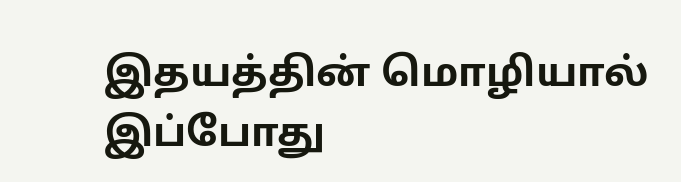இதயத்தின் மொழியால் இப்போது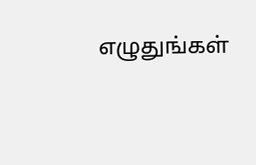எழுதுங்கள்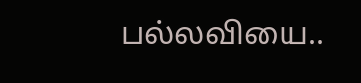பல்லவியை..